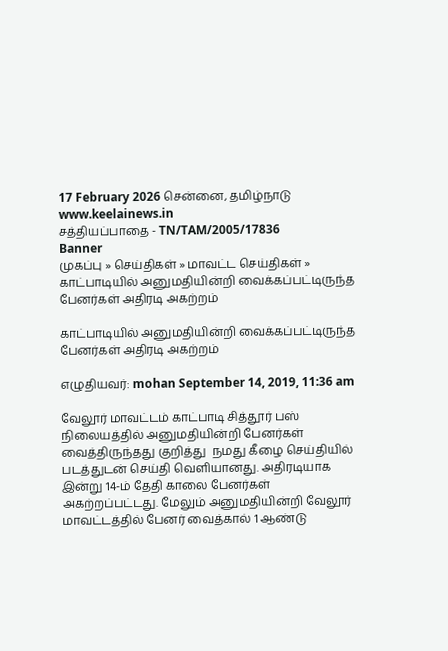17 February 2026 சென்னை, தமிழ்நாடு
www.keelainews.in
சத்தியப்பாதை - TN/TAM/2005/17836
Banner
முகப்பு » செய்திகள் » மாவட்ட செய்திகள் » காட்பாடியில் அனுமதியின்றி வைக்கப்பட்டிருந்த பேனர்கள் அதிரடி அகற்றம்

காட்பாடியில் அனுமதியின்றி வைக்கப்பட்டிருந்த பேனர்கள் அதிரடி அகற்றம்

எழுதியவர்: mohan September 14, 2019, 11:36 am

வேலூர் மாவட்டம் காட்பாடி சித்தூர் பஸ் நிலையத்தில் அனுமதியின்றி பேனர்கள் வைத்திருந்தது குறித்து  நமது கீழை செய்தியில் படத்துடன் செய்தி வெளியானது. அதிரடியாக இன்று 14-ம் தேதி காலை பேனர்கள் அகற்றப்பட்டது. மேலும் அனுமதியின்றி வேலூர் மாவட்டத்தில் பேனர் வைத்கால் 1 ஆண்டு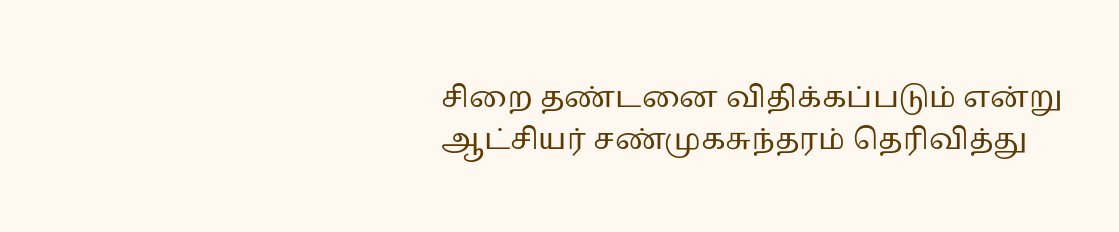சிறை தண்டனை விதிக்கப்படும் என்று ஆட்சியர் சண்முகசுந்தரம் தெரிவித்து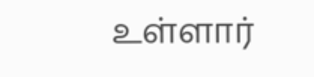உள்ளார்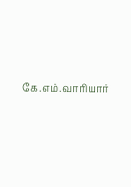கே.எம்.வாரியார்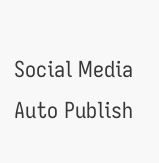Social Media Auto Publish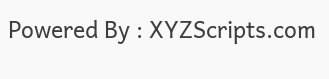Powered By : XYZScripts.com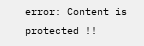error: Content is protected !!